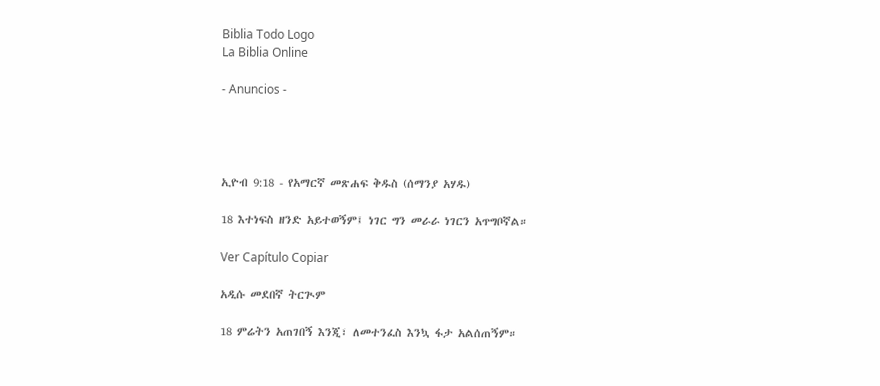Biblia Todo Logo
La Biblia Online

- Anuncios -




ኢዮብ 9:18 - የአማርኛ መጽሐፍ ቅዱስ (ሰማንያ አሃዱ)

18 እተነፍስ ዘንድ አይተወኝም፤ ነገር ግን መራራ ነገርን አጥግቦኛል።

Ver Capítulo Copiar

አዲሱ መደበኛ ትርጒም

18 ምሬትን አጠገበኝ እንጂ፣ ለመተንፈስ እንኳ ፋታ አልሰጠኝም።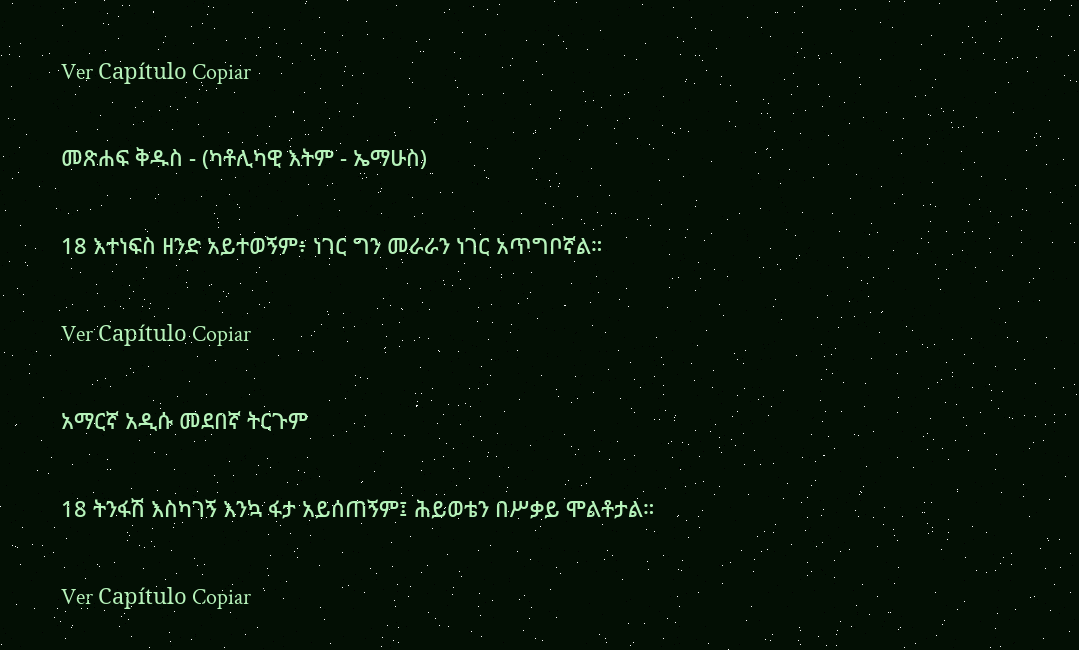Ver Capítulo Copiar

መጽሐፍ ቅዱስ - (ካቶሊካዊ እትም - ኤማሁስ)

18 እተነፍስ ዘንድ አይተወኝም፥ ነገር ግን መራራን ነገር አጥግቦኛል።

Ver Capítulo Copiar

አማርኛ አዲሱ መደበኛ ትርጉም

18 ትንፋሽ እስካገኝ እንኳ ፋታ አይሰጠኝም፤ ሕይወቴን በሥቃይ ሞልቶታል።

Ver Capítulo Copiar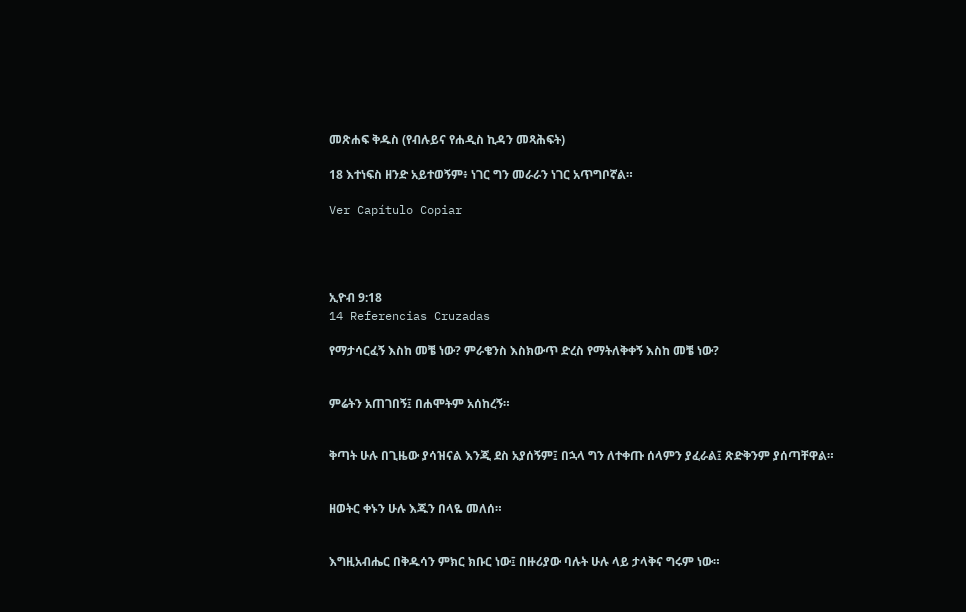መጽሐፍ ቅዱስ (የብሉይና የሐዲስ ኪዳን መጻሕፍት)

18 እተነፍስ ዘንድ አይተወኝም፥ ነገር ግን መራራን ነገር አጥግቦኛል።

Ver Capítulo Copiar




ኢዮብ 9:18
14 Referencias Cruzadas

የማታሳርፈኝ እስከ መቼ ነው? ምራቄንስ እስክውጥ ድረስ የማትለቅቀኝ እስከ መቼ ነው?


ምሬትን አጠገበኝ፤ በሐሞትም አሰከረኝ።


ቅጣት ሁሉ በጊዜው ያሳዝናል እንጂ ደስ አያሰኝም፤ በኋላ ግን ለተቀጡ ሰላምን ያፈራል፤ ጽድቅንም ያሰጣቸዋል።


ዘወትር ቀኑን ሁሉ እጁን በላዬ መለሰ።


እግዚአብሔር በቅዱሳን ምክር ክቡር ነው፤ በዙሪያው ባሉት ሁሉ ላይ ታላቅና ግሩም ነው።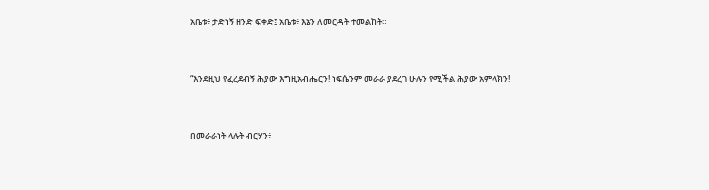አቤቱ፥ ታድነኝ ዘንድ ፍቀድ፤ አቤቱ፥ እኔን ለመርዳት ተመልከት።


“እንደዚህ የፈረደብኝ ሕያው እግዚአብሔርን! ነፍሴንም መራራ ያደረገ ሁሉን የሚችል ሕያው አምላክን!


በመራራነት ላሉት ብርሃን፥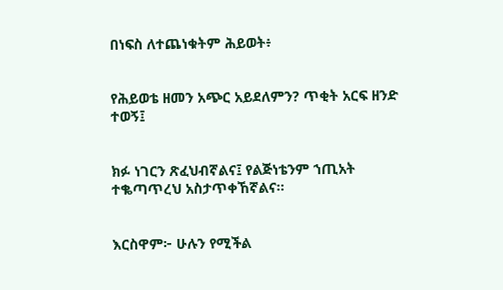በነፍስ ለተጨነቁትም ሕይወት፥


የሕይወቴ ዘመን አጭር አይደለምን? ጥቂት አርፍ ዘንድ ተወኝ፤


ክፉ ነገርን ጽፈህብኛልና፤ የልጅነቴንም ኀጢአት ተቈጣጥረህ አስታጥቀኸኛልና።


እርስዋም፦ ሁሉን የሚችል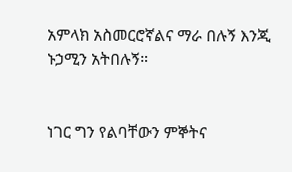አምላክ አስመርሮኛልና ማራ በሉኝ እንጂ ኑኃሚን አትበሉኝ።


ነገር ግን የልባቸውን ምኞትና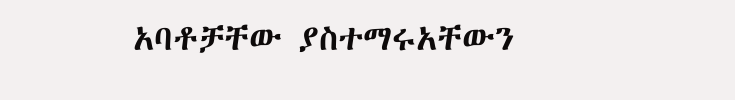አባቶቻቸው ያስተማሩአቸውን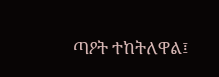ጣዖት ተከትለዋል፤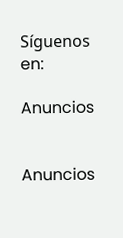Síguenos en:

Anuncios


Anuncios